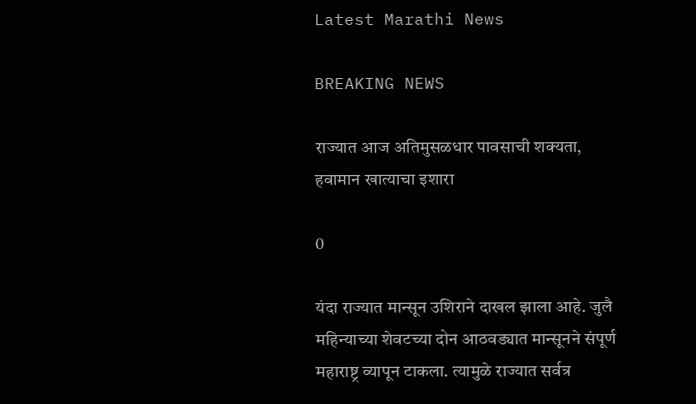Latest Marathi News

BREAKING NEWS

राज्यात आज अतिमुसळधार पावसाची शक्यता, हवामान खात्याचा इशारा

0

यंदा राज्यात मान्सून उशिराने दाखल झाला आहे. जुलै महिन्याच्या शेवटच्या दोन आठवड्यात मान्सूनने संपूर्ण महाराष्ट्र व्यापून टाकला. त्यामुळे राज्यात सर्वत्र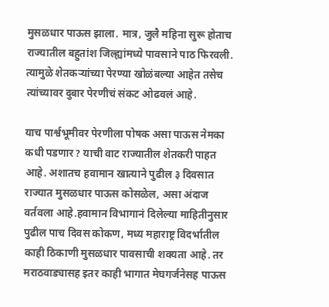मुसळधार पाऊस झाला. मात्र, जुलै महिना सुरू होताच राज्यातील बहुतांश जिल्ह्यांमध्ये पावसाने पाठ फिरवली. त्यामुळे शेतकऱ्यांच्या पेरण्या खोळंबल्या आहेत तसेच त्यांच्यावर दुबार पेरणीचं संकट ओढवलं आहे.

याच पार्श्वभूमीवर पेरणीला पोषक असा पाऊस नेमका कधी पडणार? याची वाट राज्यातील शेतकरी पाहत आहे. अशातच हवामान खात्याने पुढील ३ दिवसात राज्यात मुसळधार पाऊस कोसळेल, असा अंदाज वर्तवला आहे.हवामान विभागानं दिलेल्या माहितीनुसार पुढील पाच दिवस कोकण, मध्य महाराष्ट्र विदर्भातील काही ठिकाणी मुसळधार पावसाची शक्यता आहे. तर मराठवाड्यासह इतर काही भागात मेघगर्जनेसह पाऊस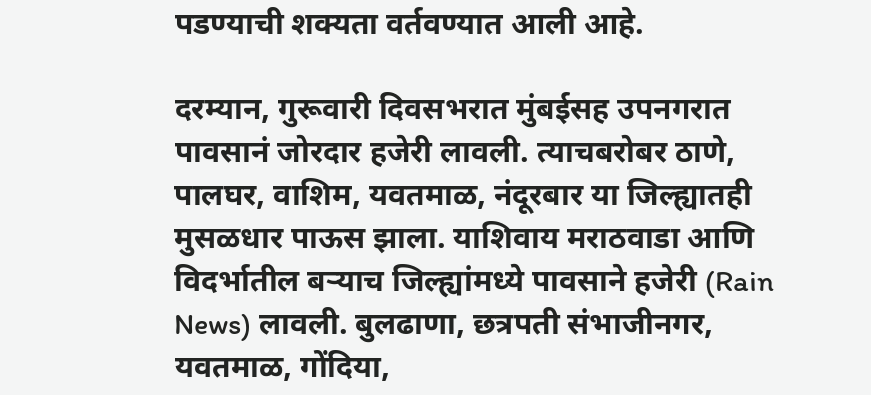पडण्याची शक्यता वर्तवण्यात आली आहे.

दरम्यान, गुरूवारी दिवसभरात मुंबईसह उपनगरात पावसानं जोरदार हजेरी लावली. त्याचबरोबर ठाणे, पालघर, वाशिम, यवतमाळ, नंदूरबार या जिल्ह्यातही मुसळधार पाऊस झाला. याशिवाय मराठवाडा आणि विदर्भातील बऱ्याच जिल्ह्यांमध्ये पावसाने हजेरी (Rain News) लावली. बुलढाणा, छत्रपती संभाजीनगर, यवतमाळ, गोंदिया,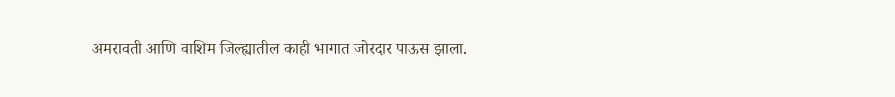अमरावती आणि वाशिम जिल्ह्यातील काही भागात जोरदार पाऊस झाला.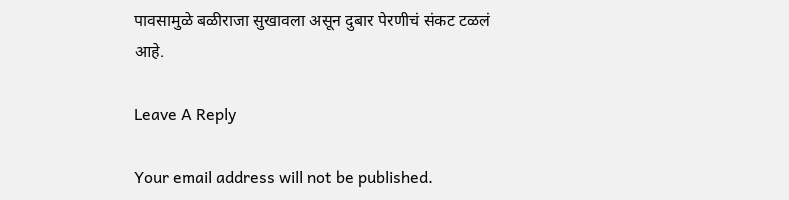पावसामुळे बळीराजा सुखावला असून दुबार पेरणीचं संकट टळलं आहे.

Leave A Reply

Your email address will not be published.